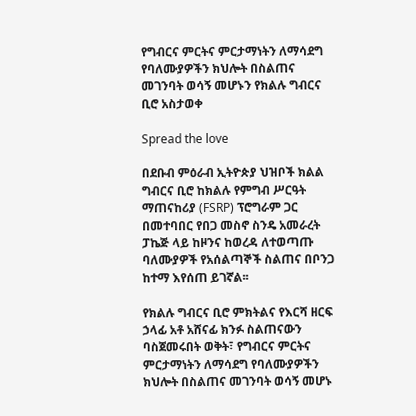የግብርና ምርትና ምርታማነትን ለማሳደግ የባለሙያዎችን ክህሎት በስልጠና መገንባት ወሳኝ መሆኑን የክልሉ ግብርና ቢሮ አስታወቀ

Spread the love

በደቡብ ምዕራብ ኢትዮጵያ ህዝቦች ክልል ግብርና ቢሮ ከክልሉ የምግብ ሥርዓት ማጠናከሪያ (FSRP) ፕሮግራም ጋር በመተባበር የበጋ መስኖ ስንዴ አመራረት ፓኬጅ ላይ ከዞንና ከወረዳ ለተወጣጡ ባለሙያዎች የአሰልጣኞች ስልጠና በቦንጋ ከተማ እየሰጠ ይገኛል፡፡

የክልሉ ግብርና ቢሮ ምክትልና የእርሻ ዘርፍ ኃላፊ አቶ አሸናፊ ክንፉ ስልጠናውን ባስጀመሩበት ወቅት፣ የግብርና ምርትና ምርታማነትን ለማሳደግ የባለሙያዎችን ክህሎት በስልጠና መገንባት ወሳኝ መሆኑ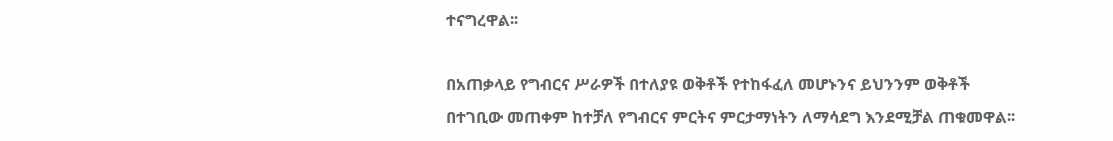ተናግረዋል፡፡

በአጠቃላይ የግብርና ሥራዎች በተለያዩ ወቅቶች የተከፋፈለ መሆኑንና ይህንንም ወቅቶች በተገቢው መጠቀም ከተቻለ የግብርና ምርትና ምርታማነትን ለማሳደግ እንደሚቻል ጠቁመዋል፡፡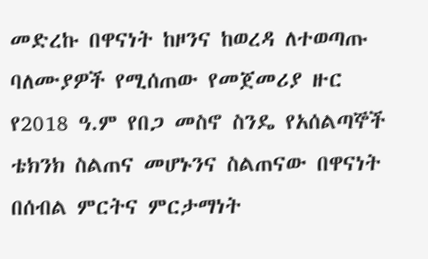መድረኩ በዋናነት ከዞንና ከወረዳ ለተወጣጡ ባለሙያዎች የሚሰጠው የመጀመሪያ ዙር የ2018 ዓ.ም የበጋ መስኖ ስንዴ የአሰልጣኞች ቴክንክ ስልጠና መሆኑንና ስልጠናው በዋናነት በሰብል ምርትና ምርታማነት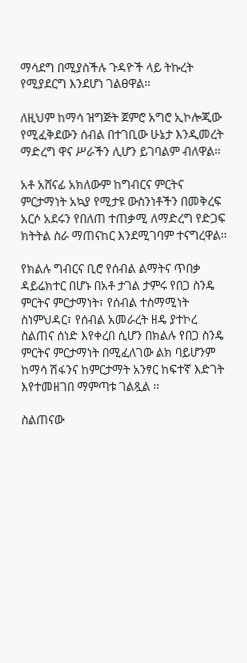ማሳደግ በሚያስችሉ ጉዳዮች ላይ ትኩረት የሚያደርግ እንደሆነ ገልፀዋል፡፡

ለዚህም ከማሳ ዝግጅት ጀምሮ አግሮ ኢኮሎጂው የሚፈቅደውን ሰብል በተገቢው ሁኔታ እንዲመረት ማድረግ ዋና ሥራችን ሊሆን ይገባልም ብለዋል፡፡

አቶ አሸናፊ አክለውም ከግብርና ምርትና ምርታማነት አኳያ የሚታዩ ውስንነቶችን በመቅረፍ አርሶ አደሩን የበለጠ ተጠቃሚ ለማድረግ የድጋፍ ክትትል ስራ ማጠናከር እንደሚገባም ተናግረዋል፡፡

የክልሉ ግብርና ቢሮ የሰብል ልማትና ጥበቃ ዳይሬክተር በሆኑ በአቶ ታገል ታምሩ የበጋ ስንዴ ምርትና ምርታማነት፣ የሰብል ተስማሚነት ስነምህዳር፣ የሰብል አመራረት ዘዴ ያተኮረ ስልጠና ሰነድ እየቀረበ ሲሆን በክልሉ የበጋ ስንዴ ምርትና ምርታማነት በሚፈለገው ልክ ባይሆንም ከማሳ ሽፋንና ከምርታማት አንፃር ከፍተኛ እድገት እየተመዘገበ ማምጣቱ ገልጿል ፡፡

ስልጠናው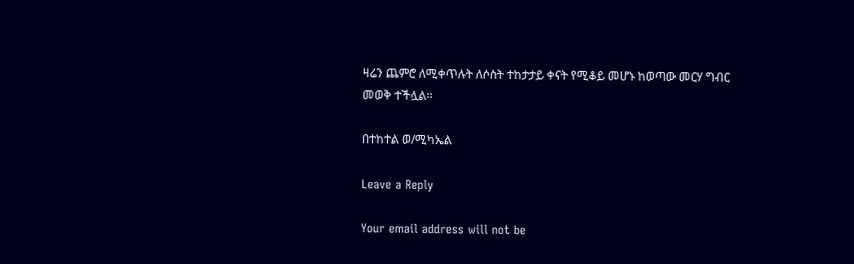ዛሬን ጨምሮ ለሚቀጥሉት ለሶስት ተከታታይ ቀናት የሚቆይ መሆኑ ከወጣው መርሃ ግብር መወቅ ተችሏል፡፡

በተከተል ወ/ሚካኤል

Leave a Reply

Your email address will not be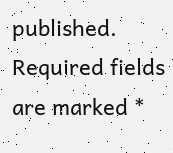published. Required fields are marked *